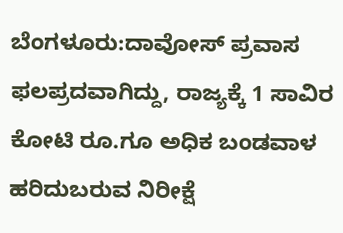ಬೆಂಗಳೂರು:ದಾವೋಸ್ ಪ್ರವಾಸ ಫಲಪ್ರದವಾಗಿದ್ದು, ರಾಜ್ಯಕ್ಕೆ 1 ಸಾವಿರ ಕೋಟಿ ರೂ.ಗೂ ಅಧಿಕ ಬಂಡವಾಳ ಹರಿದುಬರುವ ನಿರೀಕ್ಷೆ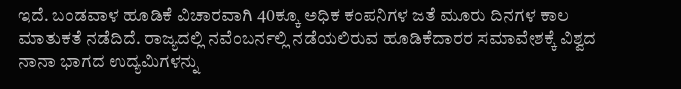ಇದೆ. ಬಂಡವಾಳ ಹೂಡಿಕೆ ವಿಚಾರವಾಗಿ 40ಕ್ಕೂ ಅಧಿಕ ಕಂಪನಿಗಳ ಜತೆ ಮೂರು ದಿನಗಳ ಕಾಲ ಮಾತುಕತೆ ನಡೆದಿದೆ. ರಾಜ್ಯದಲ್ಲಿ ನವೆಂಬರ್ನಲ್ಲಿ ನಡೆಯಲಿರುವ ಹೂಡಿಕೆದಾರರ ಸಮಾವೇಶಕ್ಕೆ ವಿಶ್ವದ ನಾನಾ ಭಾಗದ ಉದ್ಯಮಿಗಳನ್ನು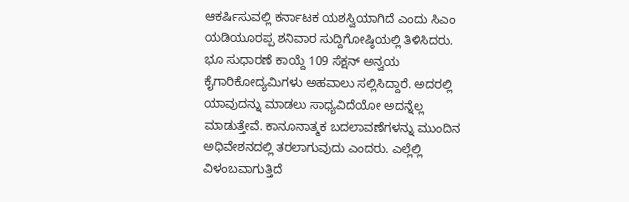ಆಕರ್ಷಿಸುವಲ್ಲಿ ಕರ್ನಾಟಕ ಯಶಸ್ವಿಯಾಗಿದೆ ಎಂದು ಸಿಎಂ ಯಡಿಯೂರಪ್ಪ ಶನಿವಾರ ಸುದ್ದಿಗೋಷ್ಠಿಯಲ್ಲಿ ತಿಳಿಸಿದರು. ಭೂ ಸುಧಾರಣೆ ಕಾಯ್ದೆ 109 ಸೆಕ್ಷನ್ ಅನ್ವಯ ಕೈಗಾರಿಕೋದ್ಯಮಿಗಳು ಅಹವಾಲು ಸಲ್ಲಿಸಿದ್ದಾರೆ. ಅದರಲ್ಲಿ ಯಾವುದನ್ನು ಮಾಡಲು ಸಾಧ್ಯವಿದೆಯೋ ಅದನ್ನೆಲ್ಲ ಮಾಡುತ್ತೇವೆ. ಕಾನೂನಾತ್ಮಕ ಬದಲಾವಣೆಗಳನ್ನು ಮುಂದಿನ ಅಧಿವೇಶನದಲ್ಲಿ ತರಲಾಗುವುದು ಎಂದರು. ಎಲ್ಲೆಲ್ಲಿ ವಿಳಂಬವಾಗುತ್ತಿದೆ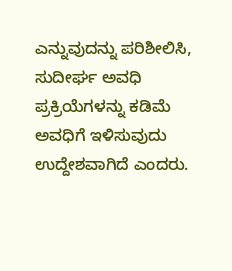ಎನ್ನುವುದನ್ನು ಪರಿಶೀಲಿಸಿ, ಸುದೀರ್ಘ ಅವಧಿ ಪ್ರಕ್ರಿಯೆಗಳನ್ನು ಕಡಿಮೆ ಅವಧಿಗೆ ಇಳಿಸುವುದು ಉದ್ದೇಶವಾಗಿದೆ ಎಂದರು.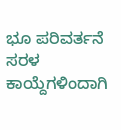ಭೂ ಪರಿವರ್ತನೆ ಸರಳ
ಕಾಯ್ದೆಗಳಿಂದಾಗಿ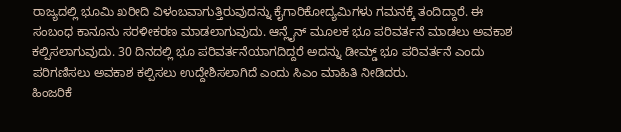ರಾಜ್ಯದಲ್ಲಿ ಭೂಮಿ ಖರೀದಿ ವಿಳಂಬವಾಗುತ್ತಿರುವುದನ್ನು ಕೈಗಾರಿಕೋದ್ಯಮಿಗಳು ಗಮನಕ್ಕೆ ತಂದಿದ್ದಾರೆ. ಈ ಸಂಬಂಧ ಕಾನೂನು ಸರಳೀಕರಣ ಮಾಡಲಾಗುವುದು. ಆನ್ಲೈನ್ ಮೂಲಕ ಭೂ ಪರಿವರ್ತನೆ ಮಾಡಲು ಅವಕಾಶ ಕಲ್ಪಿಸಲಾಗುವುದು. 30 ದಿನದಲ್ಲಿ ಭೂ ಪರಿವರ್ತನೆಯಾಗದಿದ್ದರೆ ಅದನ್ನು ಡೀಮ್ಡ್ ಭೂ ಪರಿವರ್ತನೆ ಎಂದು ಪರಿಗಣಿಸಲು ಅವಕಾಶ ಕಲ್ಪಿಸಲು ಉದ್ದೇಶಿಸಲಾಗಿದೆ ಎಂದು ಸಿಎಂ ಮಾಹಿತಿ ನೀಡಿದರು.
ಹಿಂಜರಿಕೆ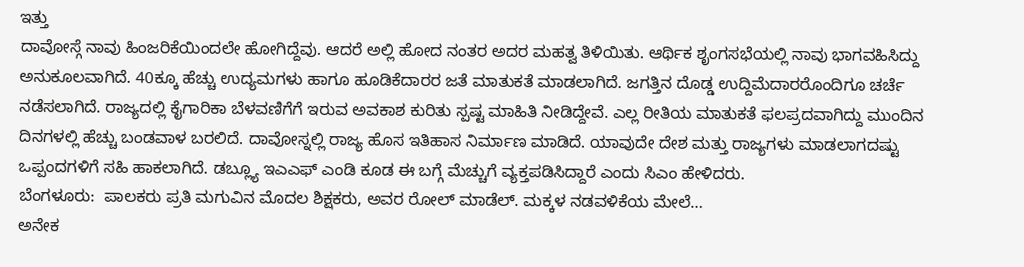ಇತ್ತು
ದಾವೋಸ್ಗೆ ನಾವು ಹಿಂಜರಿಕೆಯಿಂದಲೇ ಹೋಗಿದ್ದೆವು. ಆದರೆ ಅಲ್ಲಿ ಹೋದ ನಂತರ ಅದರ ಮಹತ್ವ ತಿಳಿಯಿತು. ಆರ್ಥಿಕ ಶೃಂಗಸಭೆಯಲ್ಲಿ ನಾವು ಭಾಗವಹಿಸಿದ್ದು ಅನುಕೂಲವಾಗಿದೆ. 40ಕ್ಕೂ ಹೆಚ್ಚು ಉದ್ಯಮಗಳು ಹಾಗೂ ಹೂಡಿಕೆದಾರರ ಜತೆ ಮಾತುಕತೆ ಮಾಡಲಾಗಿದೆ. ಜಗತ್ತಿನ ದೊಡ್ಡ ಉದ್ದಿಮೆದಾರರೊಂದಿಗೂ ಚರ್ಚೆ ನಡೆಸಲಾಗಿದೆ. ರಾಜ್ಯದಲ್ಲಿ ಕೈಗಾರಿಕಾ ಬೆಳವಣಿಗೆಗೆ ಇರುವ ಅವಕಾಶ ಕುರಿತು ಸ್ಪಷ್ಟ ಮಾಹಿತಿ ನೀಡಿದ್ದೇವೆ. ಎಲ್ಲ ರೀತಿಯ ಮಾತುಕತೆ ಫಲಪ್ರದವಾಗಿದ್ದು ಮುಂದಿನ ದಿನಗಳಲ್ಲಿ ಹೆಚ್ಚು ಬಂಡವಾಳ ಬರಲಿದೆ. ದಾವೋಸ್ನಲ್ಲಿ ರಾಜ್ಯ ಹೊಸ ಇತಿಹಾಸ ನಿರ್ಮಾಣ ಮಾಡಿದೆ. ಯಾವುದೇ ದೇಶ ಮತ್ತು ರಾಜ್ಯಗಳು ಮಾಡಲಾಗದಷ್ಟು ಒಪ್ಪಂದಗಳಿಗೆ ಸಹಿ ಹಾಕಲಾಗಿದೆ. ಡಬ್ಲ್ಯೂ ಇಎಎಫ್ ಎಂಡಿ ಕೂಡ ಈ ಬಗ್ಗೆ ಮೆಚ್ಚುಗೆ ವ್ಯಕ್ತಪಡಿಸಿದ್ದಾರೆ ಎಂದು ಸಿಎಂ ಹೇಳಿದರು.
ಬೆಂಗಳೂರು:  ಪಾಲಕರು ಪ್ರತಿ ಮಗುವಿನ ಮೊದಲ ಶಿಕ್ಷಕರು, ಅವರ ರೋಲ್ ಮಾಡೆಲ್. ಮಕ್ಕಳ ನಡವಳಿಕೆಯ ಮೇಲೆ…
ಅನೇಕ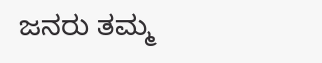ಜನರು ತಮ್ಮ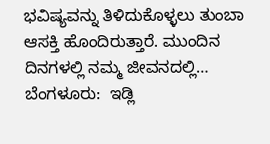ಭವಿಷ್ಯವನ್ನು ತಿಳಿದುಕೊಳ್ಳಲು ತುಂಬಾ ಆಸಕ್ತಿ ಹೊಂದಿರುತ್ತಾರೆ. ಮುಂದಿನ ದಿನಗಳಲ್ಲಿ ನಮ್ಮ ಜೀವನದಲ್ಲಿ…
ಬೆಂಗಳೂರು:  ಇಡ್ಲಿ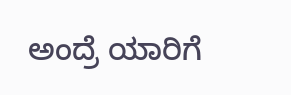ಅಂದ್ರೆ ಯಾರಿಗೆ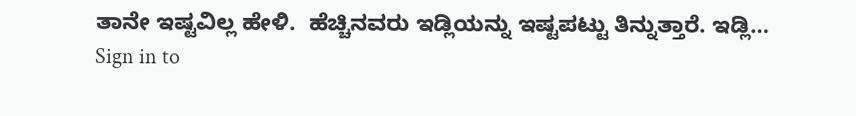ತಾನೇ ಇಷ್ಟವಿಲ್ಲ ಹೇಳಿ.  ಹೆಚ್ಚಿನವರು ಇಡ್ಲಿಯನ್ನು ಇಷ್ಟಪಟ್ಟು ತಿನ್ನುತ್ತಾರೆ. ಇಡ್ಲಿ…
Sign in to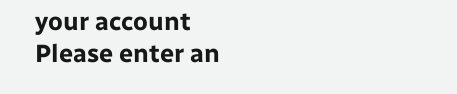your account
Please enter an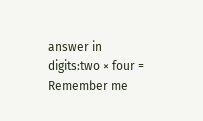answer in digits:two × four =
Remember me